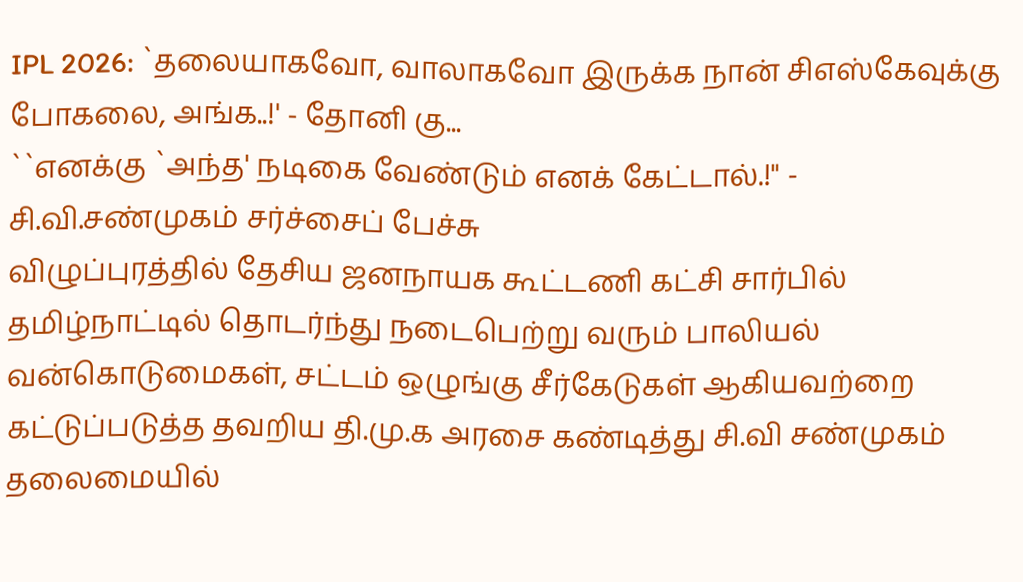IPL 2026: `தலையாகவோ, வாலாகவோ இருக்க நான் சிஎஸ்கேவுக்கு போகலை, அங்க..!' - தோனி கு...
``எனக்கு `அந்த' நடிகை வேண்டும் எனக் கேட்டால்.!" - சி.வி.சண்முகம் சர்ச்சைப் பேச்சு
விழுப்புரத்தில் தேசிய ஜனநாயக கூட்டணி கட்சி சார்பில் தமிழ்நாட்டில் தொடர்ந்து நடைபெற்று வரும் பாலியல் வன்கொடுமைகள், சட்டம் ஒழுங்கு சீர்கேடுகள் ஆகியவற்றை கட்டுப்படுத்த தவறிய தி.மு.க அரசை கண்டித்து சி.வி சண்முகம் தலைமையில்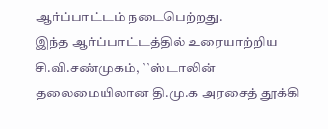ஆர்ப்பாட்டம் நடைபெற்றது.
இந்த ஆர்ப்பாட்டத்தில் உரையாற்றிய சி.வி.சண்முகம், ``ஸ்டாலின் தலைமையிலான தி.மு.க அரசைத் தூக்கி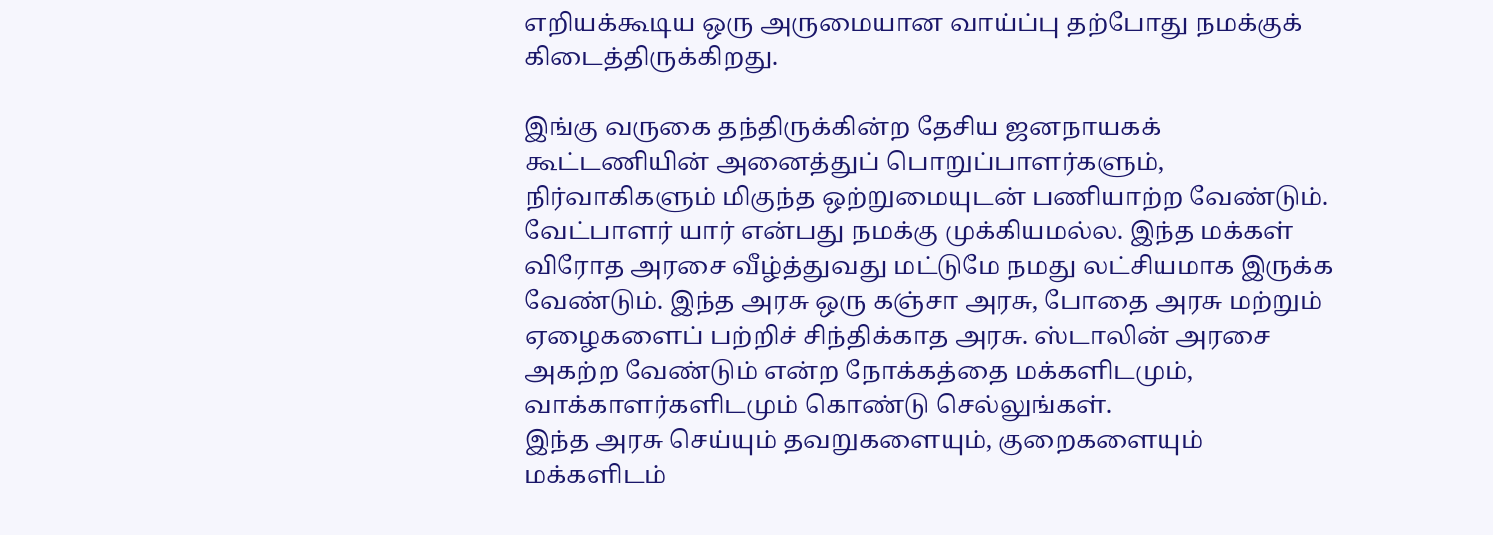எறியக்கூடிய ஒரு அருமையான வாய்ப்பு தற்போது நமக்குக் கிடைத்திருக்கிறது.

இங்கு வருகை தந்திருக்கின்ற தேசிய ஜனநாயகக் கூட்டணியின் அனைத்துப் பொறுப்பாளர்களும், நிர்வாகிகளும் மிகுந்த ஒற்றுமையுடன் பணியாற்ற வேண்டும்.
வேட்பாளர் யார் என்பது நமக்கு முக்கியமல்ல. இந்த மக்கள் விரோத அரசை வீழ்த்துவது மட்டுமே நமது லட்சியமாக இருக்க வேண்டும். இந்த அரசு ஒரு கஞ்சா அரசு, போதை அரசு மற்றும் ஏழைகளைப் பற்றிச் சிந்திக்காத அரசு. ஸ்டாலின் அரசை அகற்ற வேண்டும் என்ற நோக்கத்தை மக்களிடமும், வாக்காளர்களிடமும் கொண்டு செல்லுங்கள்.
இந்த அரசு செய்யும் தவறுகளையும், குறைகளையும் மக்களிடம்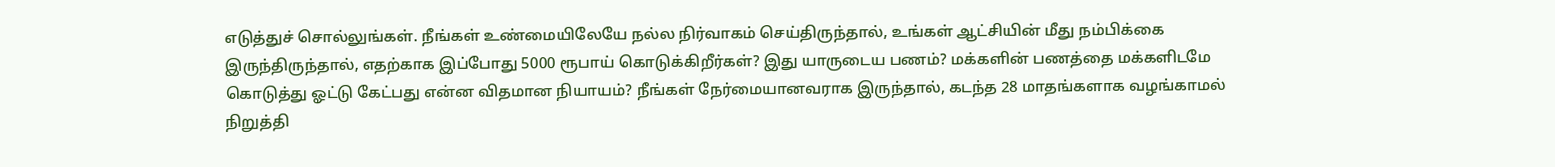எடுத்துச் சொல்லுங்கள். நீங்கள் உண்மையிலேயே நல்ல நிர்வாகம் செய்திருந்தால், உங்கள் ஆட்சியின் மீது நம்பிக்கை இருந்திருந்தால், எதற்காக இப்போது 5000 ரூபாய் கொடுக்கிறீர்கள்? இது யாருடைய பணம்? மக்களின் பணத்தை மக்களிடமே கொடுத்து ஓட்டு கேட்பது என்ன விதமான நியாயம்? நீங்கள் நேர்மையானவராக இருந்தால், கடந்த 28 மாதங்களாக வழங்காமல் நிறுத்தி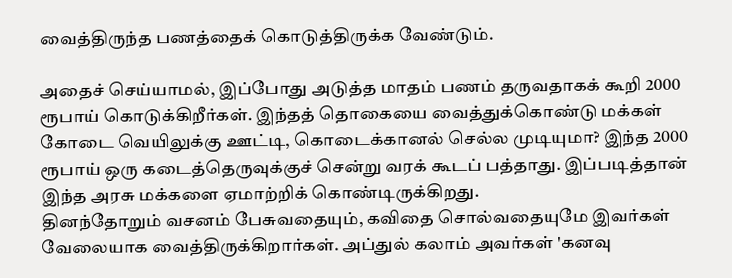வைத்திருந்த பணத்தைக் கொடுத்திருக்க வேண்டும்.

அதைச் செய்யாமல், இப்போது அடுத்த மாதம் பணம் தருவதாகக் கூறி 2000 ரூபாய் கொடுக்கிறீர்கள். இந்தத் தொகையை வைத்துக்கொண்டு மக்கள் கோடை வெயிலுக்கு ஊட்டி, கொடைக்கானல் செல்ல முடியுமா? இந்த 2000 ரூபாய் ஒரு கடைத்தெருவுக்குச் சென்று வரக் கூடப் பத்தாது. இப்படித்தான் இந்த அரசு மக்களை ஏமாற்றிக் கொண்டிருக்கிறது.
தினந்தோறும் வசனம் பேசுவதையும், கவிதை சொல்வதையுமே இவர்கள் வேலையாக வைத்திருக்கிறார்கள். அப்துல் கலாம் அவர்கள் 'கனவு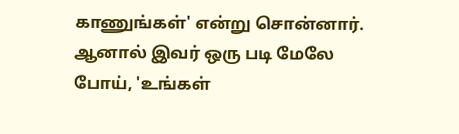காணுங்கள்' என்று சொன்னார். ஆனால் இவர் ஒரு படி மேலே போய், 'உங்கள்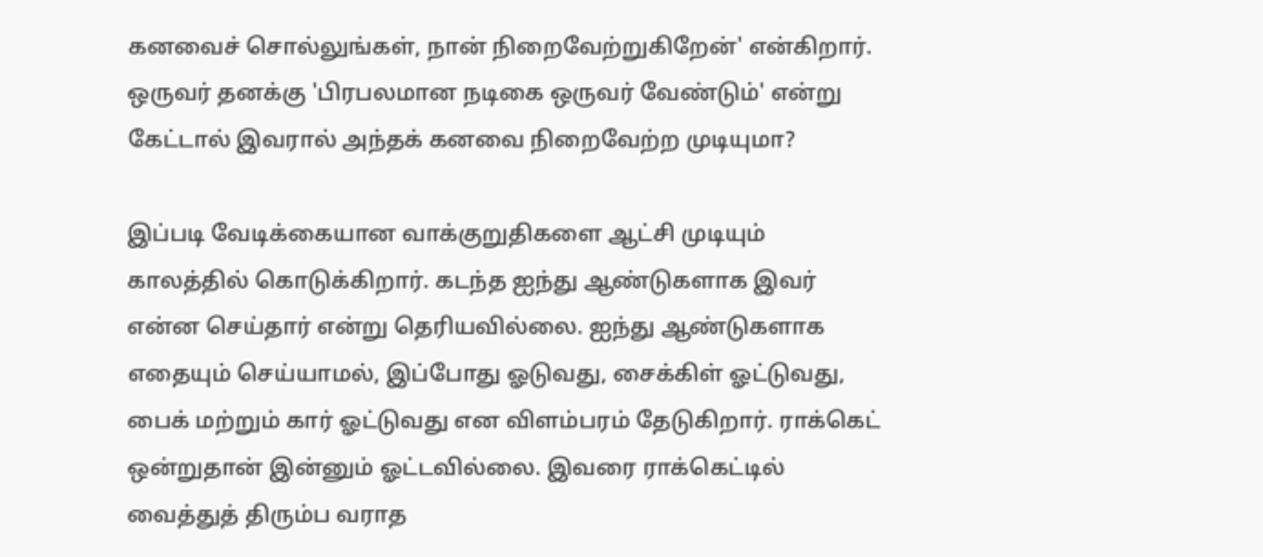கனவைச் சொல்லுங்கள், நான் நிறைவேற்றுகிறேன்' என்கிறார். ஒருவர் தனக்கு 'பிரபலமான நடிகை ஒருவர் வேண்டும்' என்று கேட்டால் இவரால் அந்தக் கனவை நிறைவேற்ற முடியுமா?

இப்படி வேடிக்கையான வாக்குறுதிகளை ஆட்சி முடியும் காலத்தில் கொடுக்கிறார். கடந்த ஐந்து ஆண்டுகளாக இவர் என்ன செய்தார் என்று தெரியவில்லை. ஐந்து ஆண்டுகளாக எதையும் செய்யாமல், இப்போது ஓடுவது, சைக்கிள் ஓட்டுவது, பைக் மற்றும் கார் ஓட்டுவது என விளம்பரம் தேடுகிறார். ராக்கெட் ஒன்றுதான் இன்னும் ஓட்டவில்லை. இவரை ராக்கெட்டில் வைத்துத் திரும்ப வராத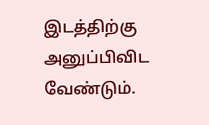இடத்திற்கு அனுப்பிவிட வேண்டும்.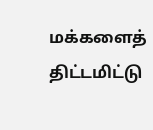மக்களைத் திட்டமிட்டு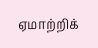ஏமாற்றிக்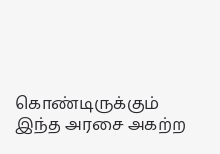கொண்டிருக்கும் இந்த அரசை அகற்ற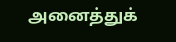அனைத்துக்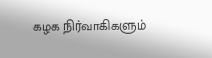கழக நிர்வாகிகளும்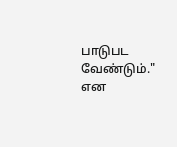பாடுபட வேண்டும்." என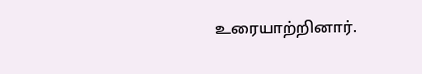உரையாற்றினார்.